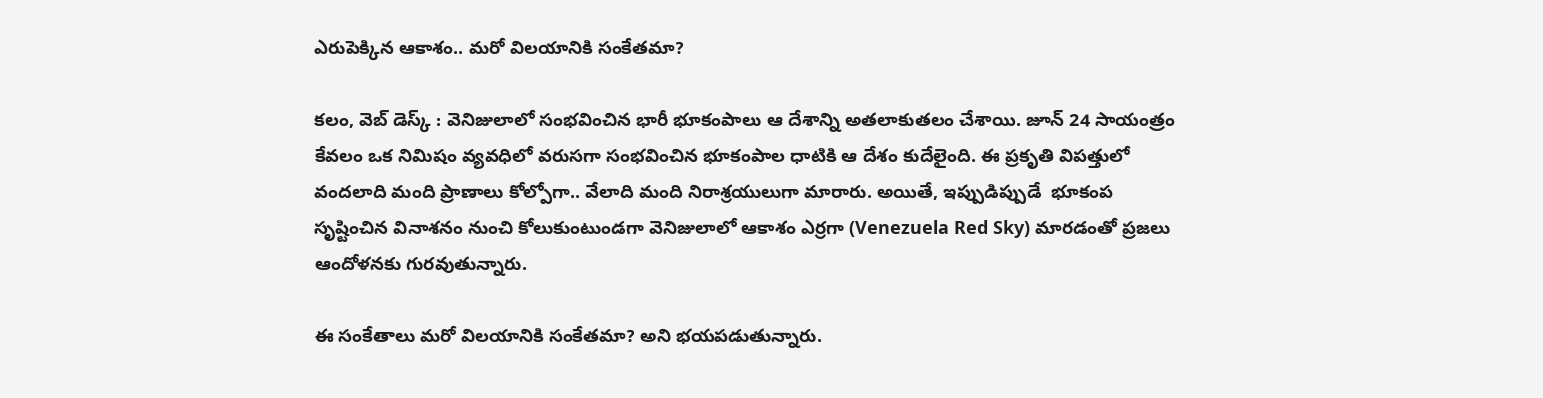ఎరుపెక్కిన ఆకాశం.. మరో విలయానికి సంకేతమా?

కలం, వెబ్ డెస్క్ : వెనిజులాలో సంభవించిన భారీ భూకంపాలు ఆ దేశాన్ని అతలాకుతలం చేశాయి. జూన్ 24 సాయంత్రం కేవలం ఒక నిమిషం వ్యవధిలో వరుసగా సంభవించిన భూకంపాల ధాటికి ఆ దేశం కుదేలైంది. ఈ ప్రకృతి విపత్తులో వందలాది మంది ప్రాణాలు కోల్పోగా.. వేలాది మంది నిరాశ్రయులుగా మారారు. అయితే, ఇప్పుడిప్పుడే  భూకంప సృష్టించిన వినాశనం నుంచి కోలుకుంటుండగా వెనిజులాలో ఆకాశం ఎర్రగా (Venezuela Red Sky) మారడంతో ప్రజలు ఆందోళనకు గురవుతున్నారు.

ఈ సంకేతాలు మరో విలయానికి సంకేతమా? అని భయపడుతున్నారు.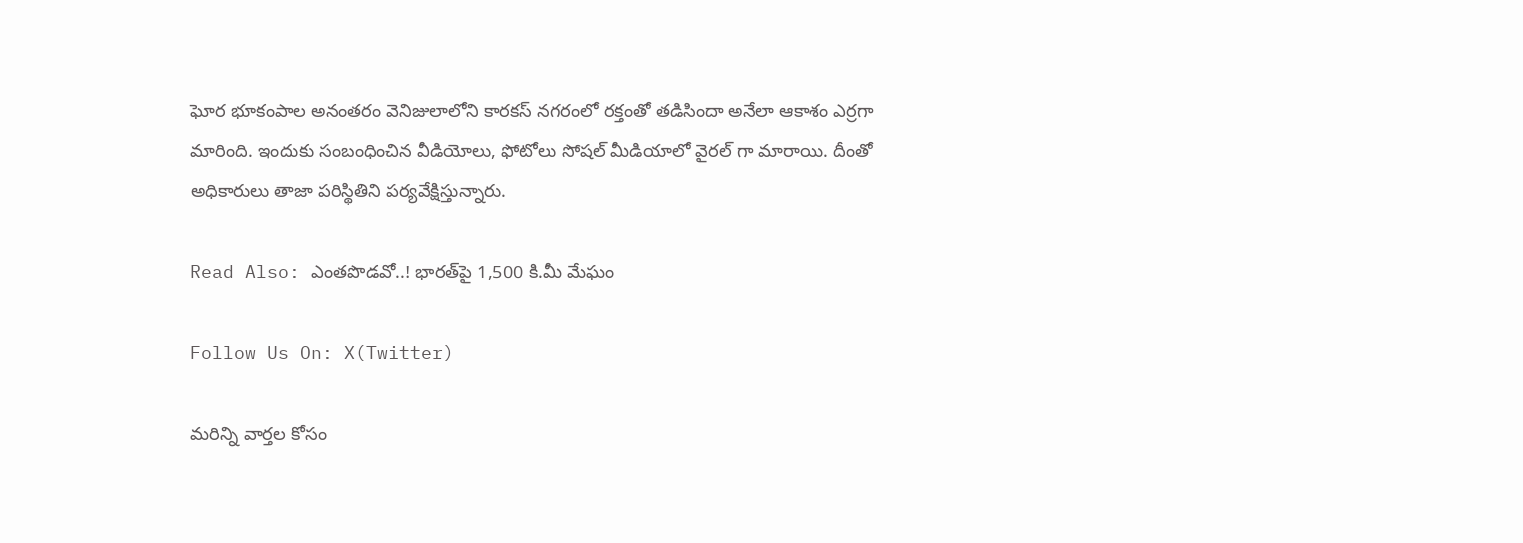ఘోర భూకంపాల అనంతరం వెనిజులాలోని కారకస్ నగరంలో రక్తంతో తడిసిందా అనేలా ఆకాశం ఎర్రగా మారింది. ఇందుకు సంబంధించిన వీడియోలు, ఫోటోలు సోషల్ మీడియాలో వైరల్ గా మారాయి. దీంతో అధికారులు తాజా పరిస్థితిని పర్యవేక్షిస్తున్నారు.

Read Also: ఎంతపొడవో..! భారత్‌పై 1,500 కి.మీ మేఘం

Follow Us On: X(Twitter)

మ‌రిన్ని వార్త‌ల కోసం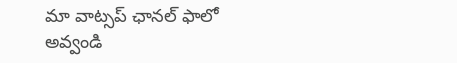మా వాట్స‌ప్ ఛాన‌ల్ ఫాలో అవ్వండి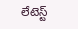లేటెస్ట్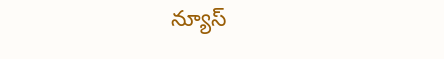న్యూస్‌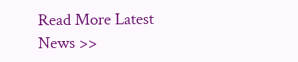Read More Latest News >>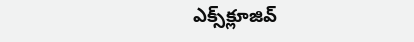ఎక్స్‌క్లూజివ్‌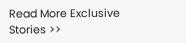Read More Exclusive Stories >>